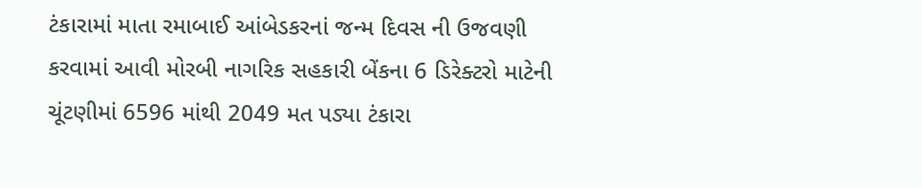ટંકારામાં માતા રમાબાઈ આંબેડકરનાં જન્મ દિવસ ની ઉજવણી કરવામાં આવી મોરબી નાગરિક સહકારી બેંકના 6 ડિરેક્ટરો માટેની ચૂંટણીમાં 6596 માંથી 2049 મત પડ્યા ટંકારા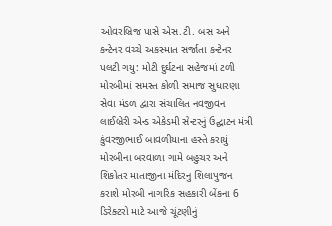ઓવરબ્રિજ પાસે એસ.ટી. બસ અને કન્ટેનર વચ્ચે અકસ્માત સર્જાતા કન્ટેનર પલટી ગયુ: મોટી દુર્ઘટના સહેજમાં ટળી મોરબીમાં સમસ્ત કોળી સમાજ સુધારણા સેવા મંડળ દ્વારા સંચાલિત નવજીવન લાઈબ્રેરી એન્ડ એકેડમી સેન્ટરનું ઉદ્ઘાટન મંત્રી કુંવરજીભાઈ બાવળીયાના હસ્તે કરાયું મોરબીના બરવાળા ગામે બહુચર અને શિકોતર માતાજીના મંદિરનુ શિલાપુજન કરાશે મોરબી નાગરિક સહકારી બેંકના 6 ડિરેક્ટરો માટે આજે ચૂંટણીનું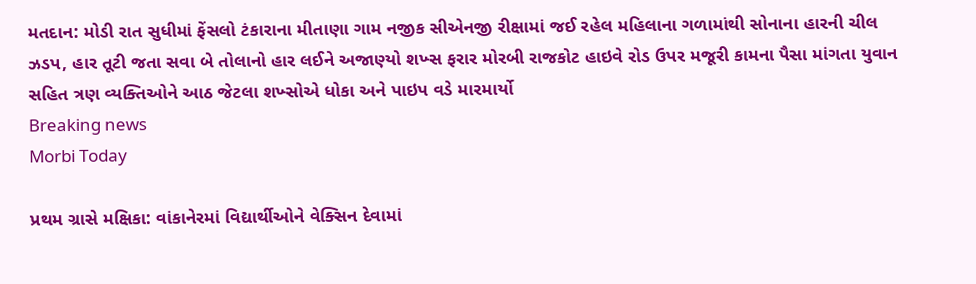મતદાન: મોડી રાત સુધીમાં ફેંસલો ટંકારાના મીતાણા ગામ નજીક સીએનજી રીક્ષામાં જઈ રહેલ મહિલાના ગળામાંથી સોનાના હારની ચીલ ઝડપ, હાર તૂટી જતા સવા બે તોલાનો હાર લઈને અજાણ્યો શખ્સ ફરાર મોરબી રાજકોટ હાઇવે રોડ ઉપર મજૂરી કામના પૈસા માંગતા યુવાન સહિત ત્રણ વ્યક્તિઓને આઠ જેટલા શખ્સોએ ધોકા અને પાઇપ વડે મારમાર્યો
Breaking news
Morbi Today

પ્રથમ ગ્રાસે મક્ષિકા: વાંકાનેરમાં વિદ્યાર્થીઓને વેક્સિન દેવામાં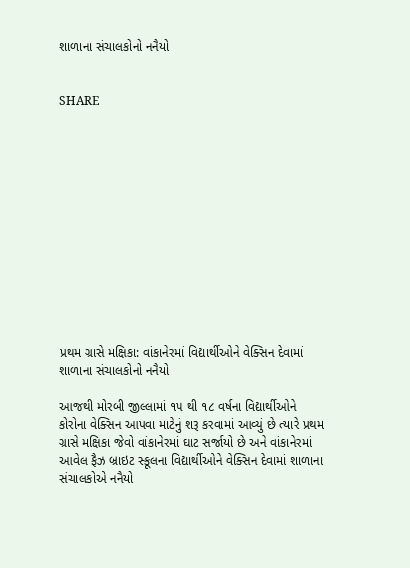શાળાના સંચાલકોનો નનૈયો


SHARE













પ્રથમ ગ્રાસે મક્ષિકા: વાંકાનેરમાં વિદ્યાર્થીઓને વેક્સિન દેવામાં શાળાના સંચાલકોનો નનૈયો

આજથી મોરબી જીલ્લામાં ૧૫ થી ૧૮ વર્ષના વિદ્યાર્થીઓને કોરોના વેક્સિન આપવા માટેનું શરૂ કરવામાં આવ્યું છે ત્યારે પ્રથમ ગ્રાસે મક્ષિકા જેવો વાંકાનેરમાં ઘાટ સર્જાયો છે અને વાંકાનેરમાં આવેલ ફૈઝ બ્રાઇટ સ્કૂલના વિદ્યાર્થીઓને વેક્સિન દેવામાં શાળાના સંચાલકોએ નનૈયો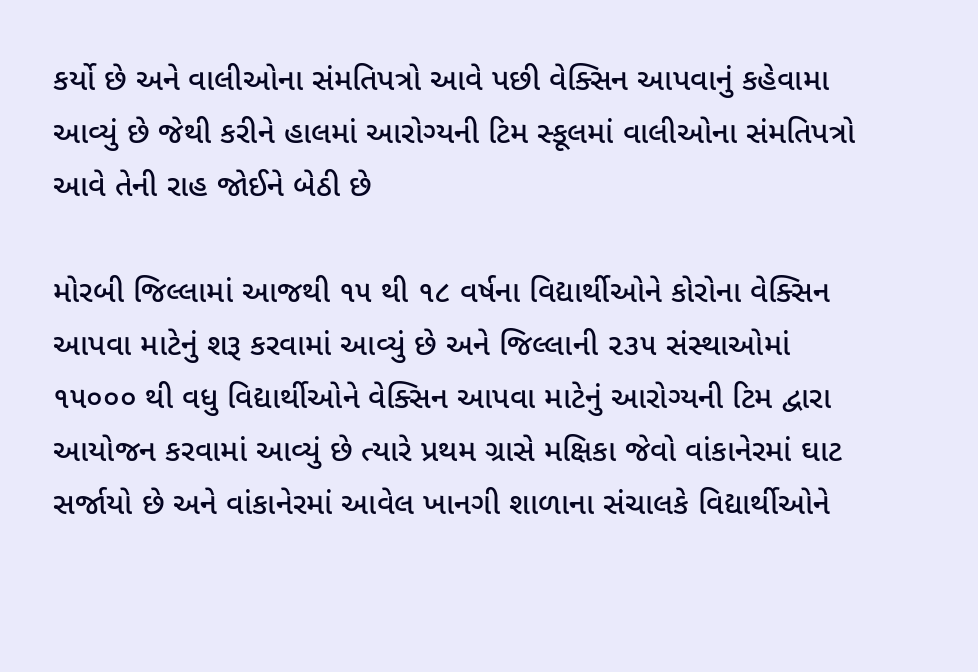કર્યો છે અને વાલીઓના સંમતિપત્રો આવે પછી વેક્સિન આપવાનું કહેવામા આવ્યું છે જેથી કરીને હાલમાં આરોગ્યની ટિમ સ્કૂલમાં વાલીઓના સંમતિપત્રો આવે તેની રાહ જોઈને બેઠી છે

મોરબી જિલ્લામાં આજથી ૧૫ થી ૧૮ વર્ષના વિદ્યાર્થીઓને કોરોના વેક્સિન આપવા માટેનું શરૂ કરવામાં આવ્યું છે અને જિલ્લાની ૨૩૫ સંસ્થાઓમાં ૧૫૦૦૦ થી વધુ વિદ્યાર્થીઓને વેક્સિન આપવા માટેનું આરોગ્યની ટિમ દ્વારા આયોજન કરવામાં આવ્યું છે ત્યારે પ્રથમ ગ્રાસે મક્ષિકા જેવો વાંકાનેરમાં ઘાટ સર્જાયો છે અને વાંકાનેરમાં આવેલ ખાનગી શાળાના સંચાલકે વિદ્યાર્થીઓને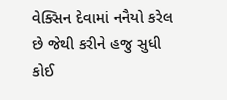વેક્સિન દેવામાં નનૈયો કરેલ છે જેથી કરીને હજુ સુધી કોઈ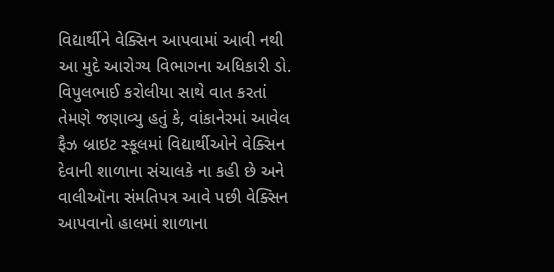વિદ્યાર્થીને વેક્સિન આપવામાં આવી નથી આ મુદે આરોગ્ય વિભાગના અધિકારી ડો. વિપુલભાઈ કરોલીયા સાથે વાત કરતાં તેમણે જણાવ્યુ હતું કે, વાંકાનેરમાં આવેલ ફૈઝ બ્રાઇટ સ્કૂલમાં વિદ્યાર્થીઓને વેક્સિન દેવાની શાળાના સંચાલકે ના કહી છે અને વાલીઑના સંમતિપત્ર આવે પછી વેક્સિન આપવાનો હાલમાં શાળાના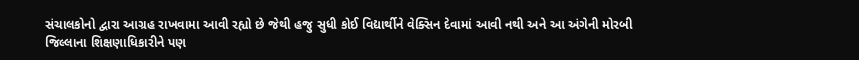સંચાલકોનો દ્વારા આગ્રહ રાખવામા આવી રહ્યો છે જેથી હજુ સુધી કોઈ વિદ્યાર્થીને વેક્સિન દેવામાં આવી નથી અને આ અંગેની મોરબી જિલ્લાના શિક્ષણાધિકારીને પણ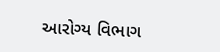આરોગ્ય વિભાગ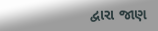દ્વારા જાણ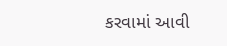કરવામાં આવી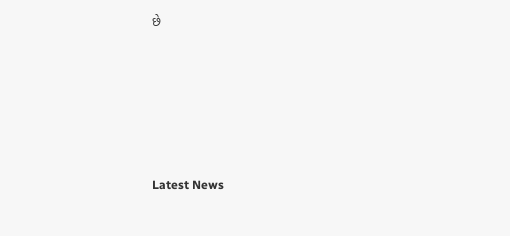છે






Latest News